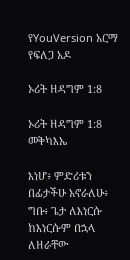የYouVersion አርማ
የፍለጋ አዶ

ኦሪት ዘዳግም 1:8

ኦሪት ዘዳግም 1:8 መቅካእኤ

እነሆ፥ ምድሪቱን በፊታችሁ አኖራለሁ፥ ግቡ፥ ጌታ ለእነርሱ ከእነርሱም በኋላ ለዘራቸው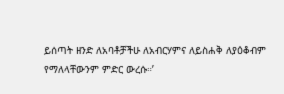ይሰጣት ዘንድ ለአባቶቻችሁ ለአብርሃምና ለይስሐቅ ለያዕቆብም የማለላቸውንም ምድር ውረሱ።’